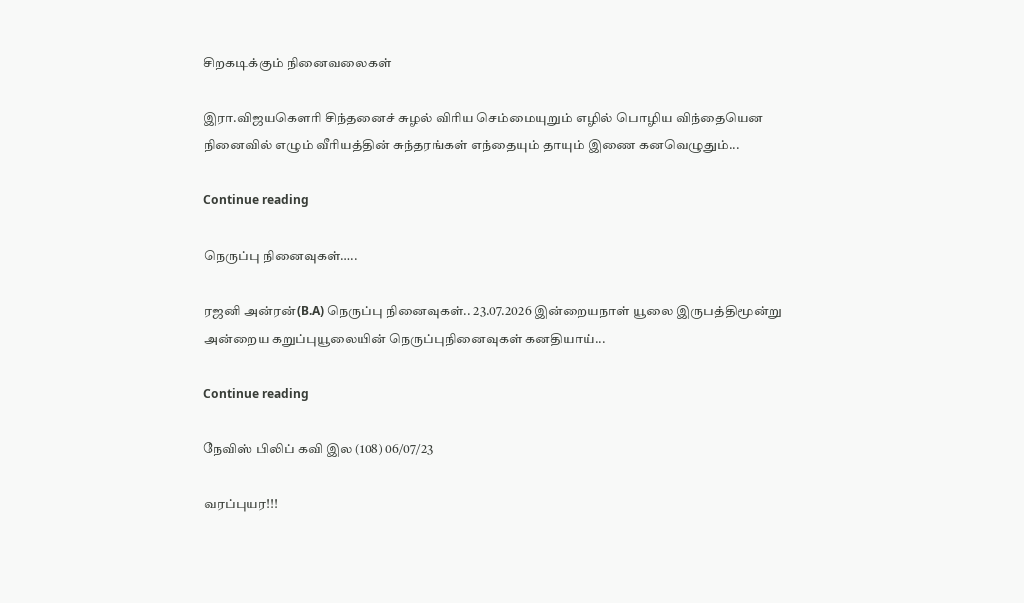சிறகடிக்கும் நினைவலைகள்

இரா.விஜயகௌரி சிந்தனைச் சுழல் விரிய செம்மையுறும் எழில் பொழிய விந்தையென நினைவில் எழும் வீரியத்தின் சுந்தரங்கள் எந்தையும் தாயும் இணை கனவெழுதும்...

Continue reading

நெருப்பு நினைவுகள்…..

ரஜனி அன்ரன்(B.A) நெருப்பு நினைவுகள்.. 23.07.2026 இன்றையநாள் யூலை இருபத்திமூன்று அன்றைய கறுப்புயூலையின் நெருப்புநினைவுகள் கனதியாய்...

Continue reading

நேவிஸ் பிலிப் கவி இல (108) 06/07/23

வரப்புயர!!!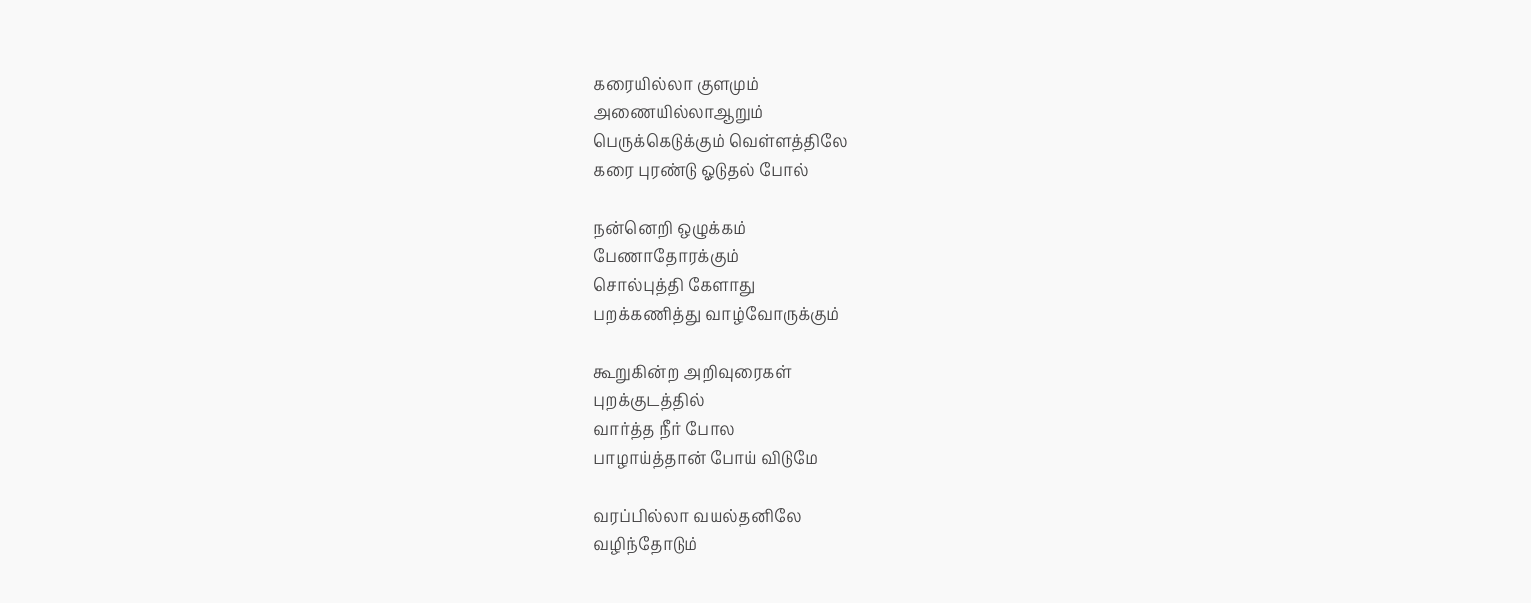கரையில்லா குளமும்
அணையில்லாஆறும்
பெருக்கெடுக்கும் வெள்ளத்திலே
கரை புரண்டு ஓடுதல் போல்

நன்னெறி ஒழுக்கம்
பேணாதோரக்கும்
சொல்புத்தி கேளாது
பறக்கணித்து வாழ்வோருக்கும்

கூறுகின்ற அறிவுரைகள்
புறக்குடத்தில்
வார்த்த நீர் போல
பாழாய்த்தான் போய் விடுமே

வரப்பில்லா வயல்தனிலே
வழிந்தோடும்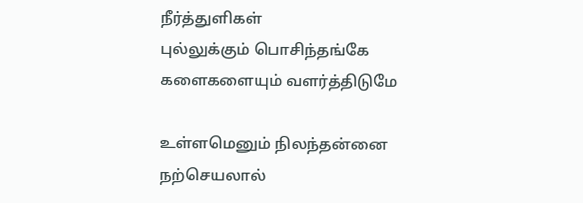நீர்த்துளிகள்
புல்லுக்கும் பொசிந்தங்கே
களைகளையும் வளர்த்திடுமே

உள்ளமெனும் நிலந்தன்னை
நற்செயலால்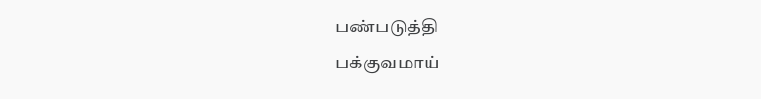பண்படுத்தி
பக்குவமாய்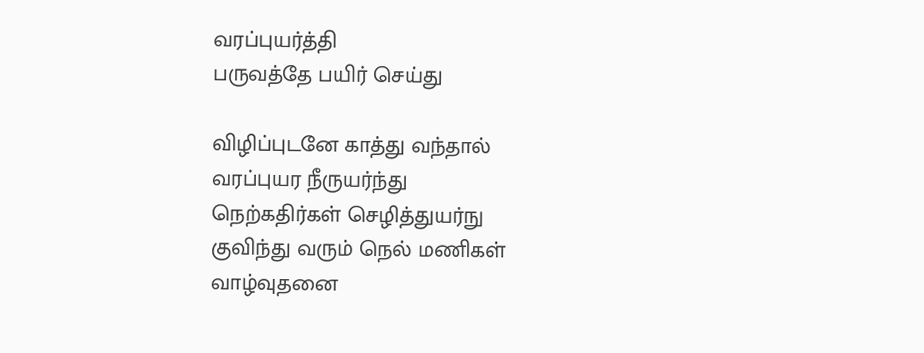வரப்புயர்த்தி
பருவத்தே பயிர் செய்து

விழிப்புடனே காத்து வந்தால்
வரப்புயர நீருயர்ந்து
நெற்கதிர்கள் செழித்துயர்நு
குவிந்து வரும் நெல் மணிகள்
வாழ்வுதனை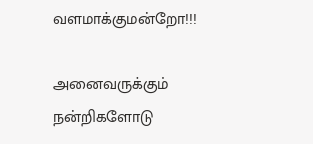வளமாக்குமன்றோ!!!

அனைவருக்கும் நன்றிகளோடு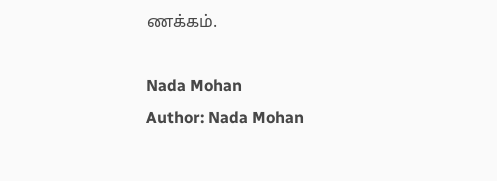ணக்கம்.

Nada Mohan
Author: Nada Mohan